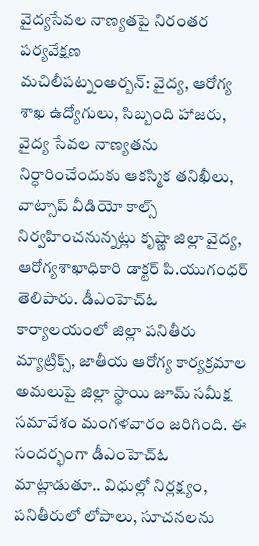వైద్యసేవల నాణ్యతపై నిరంతర పర్యవేక్షణ
మచిలీపట్నంఅర్బన్: వైద్య, ఆరోగ్య శాఖ ఉద్యోగులు, సిబ్బంది హాజరు, వైద్య సేవల నాణ్యతను నిర్ధారించేందుకు ఆకస్మిక తనిఖీలు, వాట్సాప్ వీడియో కాల్స్ నిర్వహించనున్నట్లు కృష్ణా జిల్లా వైద్య, ఆరోగ్యశాఖాధికారి డాక్టర్ పి.యుగంధర్ తెలిపారు. డీఎంహెచ్ఓ కార్యాలయంలో జిల్లా పనితీరు మ్యాట్రిక్స్, జాతీయ ఆరోగ్య కార్యక్రమాల అమలుపై జిల్లా స్థాయి జూమ్ సమీక్ష సమావేశం మంగళవారం జరిగింది. ఈ సందర్భంగా డీఎంహెచ్ఓ మాట్లాడుతూ.. విధుల్లో నిర్లక్ష్యం, పనితీరులో లోపాలు, సూచనలను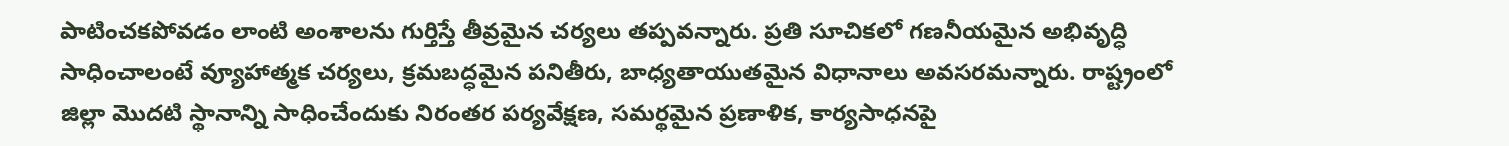పాటించకపోవడం లాంటి అంశాలను గుర్తిస్తే తీవ్రమైన చర్యలు తప్పవన్నారు. ప్రతి సూచికలో గణనీయమైన అభివృద్ధి సాధించాలంటే వ్యూహాత్మక చర్యలు, క్రమబద్ధమైన పనితీరు, బాధ్యతాయుతమైన విధానాలు అవసరమన్నారు. రాష్ట్రంలో జిల్లా మొదటి స్థానాన్ని సాధించేందుకు నిరంతర పర్యవేక్షణ, సమర్థమైన ప్రణాళిక, కార్యసాధనపై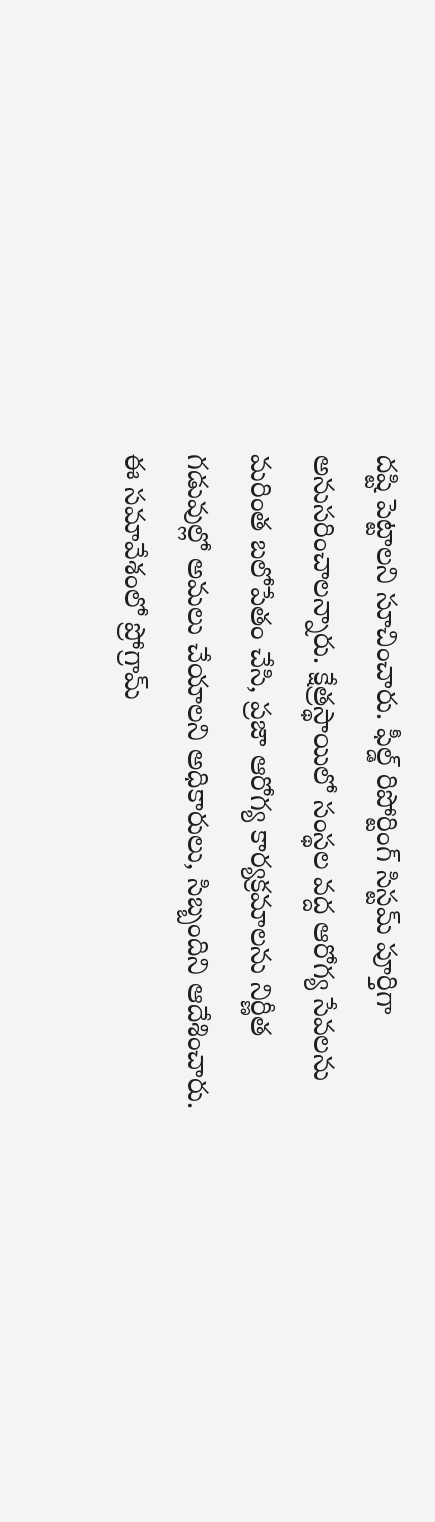దష్టి పెట్టాలని సూచించారు. ఫీల్డ్ రిపోర్టింగ్ సిస్టమ్ పూర్తిగా అనుసరించాలన్నారు. క్షేత్రస్థాయిలో సంస్థల వద్ద ఆరోగ్య సేవలను మరింత బలోపేతం చేసి, ప్రజా ఆరోగ్య కార్యక్రమాలను నిర్ణీత గడువుల్లో అమలు చేయాలని అధికారులు, సిబ్బందిని ఆదేశించారు. ఈ సమావేశంలో ప్రోగ్రామ్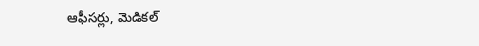ఆఫీసర్లు, మెడికల్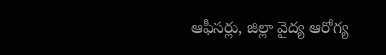ఆఫీసర్లు, జిల్లా వైద్య ఆరోగ్య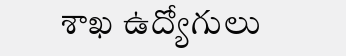శాఖ ఉద్యోగులు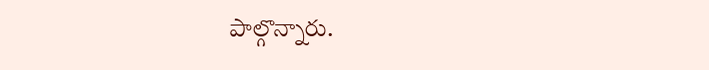పాల్గొన్నారు.